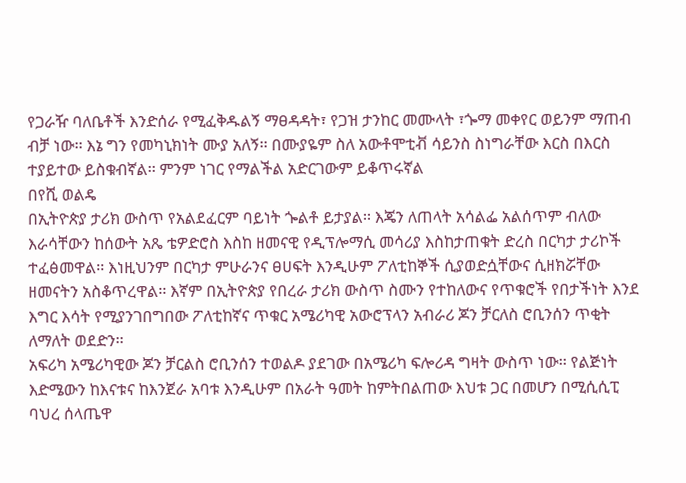የጋራዥ ባለቤቶች እንድሰራ የሚፈቅዱልኝ ማፀዳዳት፣ የጋዝ ታንከር መሙላት ፣ጐማ መቀየር ወይንም ማጠብ ብቻ ነው፡፡ እኔ ግን የመካኒክነት ሙያ አለኝ፡፡ በሙያዬም ስለ አውቶሞቲቭ ሳይንስ ስነግራቸው እርስ በእርስ ተያይተው ይስቁብኛል፡፡ ምንም ነገር የማልችል አድርገውም ይቆጥሩኛል
በየሺ ወልዴ
በኢትዮጵያ ታሪክ ውስጥ የአልደፈርም ባይነት ጐልቶ ይታያል፡፡ እጄን ለጠላት አሳልፌ አልሰጥም ብለው እራሳቸውን ከሰውት አጼ ቴዎድሮስ እስከ ዘመናዊ የዲፕሎማሲ መሳሪያ እስከታጠቁት ድረስ በርካታ ታሪኮች ተፈፅመዋል፡፡ እነዚህንም በርካታ ምሁራንና ፀሀፍት እንዲሁም ፖለቲከኞች ሲያወድሷቸውና ሲዘክሯቸው ዘመናትን አስቆጥረዋል፡፡ እኛም በኢትዮጵያ የበረራ ታሪክ ውስጥ ስሙን የተከለውና የጥቁሮች የበታችነት እንደ እግር እሳት የሚያንገበግበው ፖለቲከኛና ጥቁር አሜሪካዊ አውሮፕላን አብራሪ ጆን ቻርለስ ሮቢንሰን ጥቂት ለማለት ወደድን፡፡
አፍሪካ አሜሪካዊው ጆን ቻርልስ ሮቢንሰን ተወልዶ ያደገው በአሜሪካ ፍሎሪዳ ግዛት ውስጥ ነው፡፡ የልጅነት እድሜውን ከእናቱና ከእንጀራ አባቱ እንዲሁም በአራት ዓመት ከምትበልጠው እህቱ ጋር በመሆን በሚሲሲፒ ባህረ ሰላጤዋ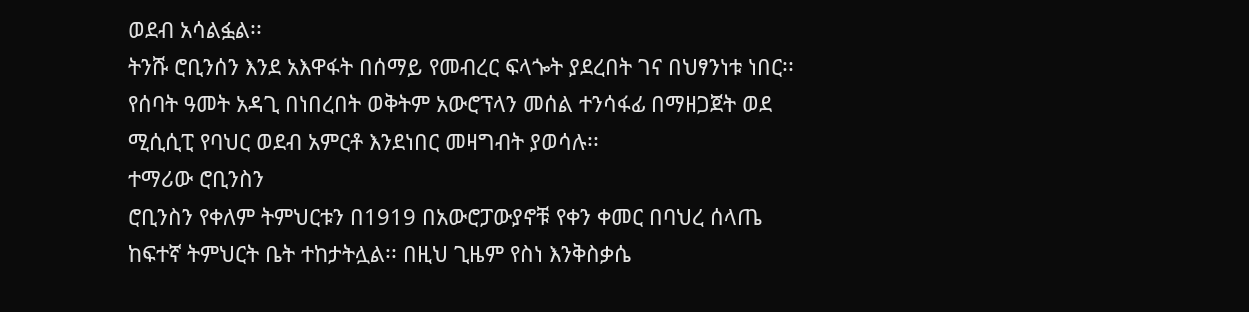ወደብ አሳልፏል፡፡
ትንሹ ሮቢንሰን እንደ አእዋፋት በሰማይ የመብረር ፍላጐት ያደረበት ገና በህፃንነቱ ነበር፡፡ የሰባት ዓመት አዳጊ በነበረበት ወቅትም አውሮፕላን መሰል ተንሳፋፊ በማዘጋጀት ወደ ሚሲሲፒ የባህር ወደብ አምርቶ እንደነበር መዛግብት ያወሳሉ፡፡
ተማሪው ሮቢንስን
ሮቢንስን የቀለም ትምህርቱን በ1919 በአውሮፓውያኖቹ የቀን ቀመር በባህረ ሰላጤ ከፍተኛ ትምህርት ቤት ተከታትሏል፡፡ በዚህ ጊዜም የስነ እንቅስቃሴ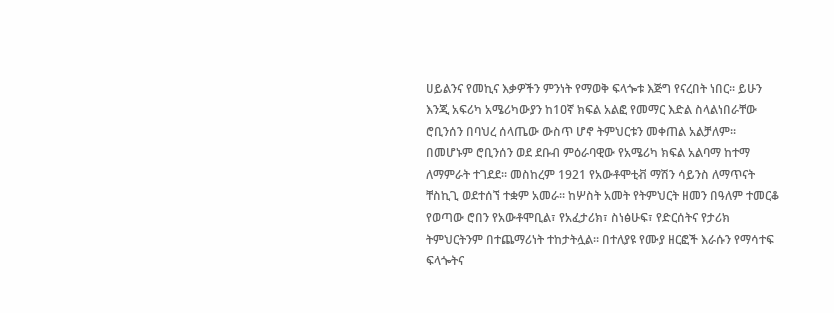ሀይልንና የመኪና እቃዎችን ምንነት የማወቅ ፍላጐቱ እጅግ የናረበት ነበር፡፡ ይሁን እንጂ አፍሪካ አሜሪካውያን ከ1ዐኛ ክፍል አልፎ የመማር እድል ስላልነበራቸው ሮቢንሰን በባህረ ሰላጤው ውስጥ ሆኖ ትምህርቱን መቀጠል አልቻለም፡፡
በመሆኑም ሮቢንሰን ወደ ደቡብ ምዕራባዊው የአሜሪካ ክፍል አልባማ ከተማ ለማምራት ተገደደ፡፡ መስከረም 1921 የአውቶሞቲቭ ማሽን ሳይንስ ለማጥናት ቸስኪጊ ወደተሰኘ ተቋም አመራ፡፡ ከሦስት አመት የትምህርት ዘመን በዓለም ተመርቆ የወጣው ሮበን የአውቶሞቢል፣ የአፈታሪክ፣ ስነፅሁፍ፣ የድርሰትና የታሪክ ትምህርትንም በተጨማሪነት ተከታትሏል፡፡ በተለያዩ የሙያ ዘርፎች እራሱን የማሳተፍ ፍላጐትና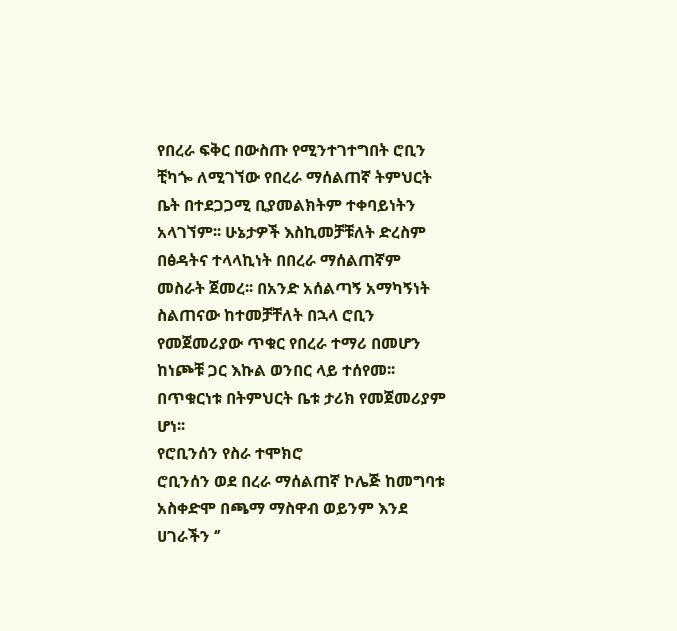የበረራ ፍቅር በውስጡ የሚንተገተግበት ሮቢን ቺካጐ ለሚገኘው የበረራ ማሰልጠኛ ትምህርት ቤት በተደጋጋሚ ቢያመልክትም ተቀባይነትን አላገኘም፡፡ ሁኔታዎች እስኪመቻቹለት ድረስም በፅዳትና ተላላኪነት በበረራ ማሰልጠኛም መስራት ጀመረ፡፡ በአንድ አሰልጣኝ አማካኝነት ስልጠናው ከተመቻቸለት በኋላ ሮቢን የመጀመሪያው ጥቁር የበረራ ተማሪ በመሆን ከነጮቹ ጋር እኩል ወንበር ላይ ተሰየመ፡፡ በጥቁርነቱ በትምህርት ቤቱ ታሪክ የመጀመሪያም ሆነ፡፡
የሮቢንሰን የስራ ተሞክሮ
ሮቢንሰን ወደ በረራ ማሰልጠኛ ኮሌጅ ከመግባቱ አስቀድሞ በጫማ ማስዋብ ወይንም እንደ ሀገራችን ‘’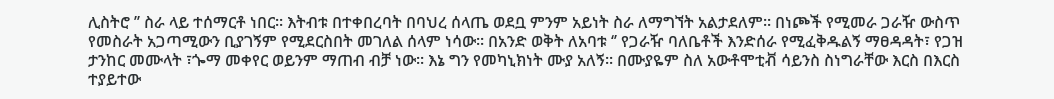ሊስትሮ ’’ ስራ ላይ ተሰማርቶ ነበር፡፡ እትብቱ በተቀበረባት በባህረ ሰላጤ ወደቧ ምንም አይነት ስራ ለማግኘት አልታደለም፡፡ በነጮች የሚመራ ጋራዥ ውስጥ የመስራት አጋጣሚውን ቢያገኝም የሚደርስበት መገለል ሰላም ነሳው፡፡ በአንድ ወቅት ለአባቱ ‘’ የጋራዥ ባለቤቶች እንድሰራ የሚፈቅዱልኝ ማፀዳዳት፣ የጋዝ ታንከር መሙላት ፣ጐማ መቀየር ወይንም ማጠብ ብቻ ነው፡፡ እኔ ግን የመካኒክነት ሙያ አለኝ፡፡ በሙያዬም ስለ አውቶሞቲቭ ሳይንስ ስነግራቸው እርስ በእርስ ተያይተው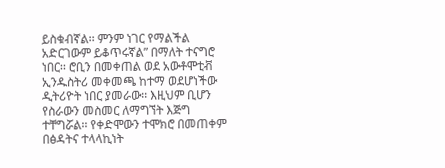ይስቁብኛል፡፡ ምንም ነገር የማልችል አድርገውም ይቆጥሩኛል” በማለት ተናግሮ ነበር፡፡ ሮቢን በመቀጠል ወደ አውቶሞቲቭ ኢንዱስትሪ መቀመጫ ከተማ ወደሆነችው ዲትሪዮት ነበር ያመራው፡፡ እዚህም ቢሆን የስራውን መስመር ለማግኘት እጅግ ተቸግሯል፡፡ የቀድሞውን ተሞክሮ በመጠቀም በፅዳትና ተላላኪነት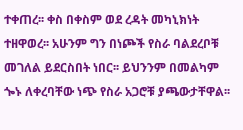ተቀጠረ፡፡ ቀስ በቀስም ወደ ረዳት መካኒክነት ተዘዋወረ፡፡ አሁንም ግን በነጮች የስራ ባልደረቦቹ መገለል ይደርስበት ነበር፡፡ ይህንንም በመልካም ጐኑ ለቀረባቸው ነጭ የስራ አጋሮቹ ያጫውታቸዋል፡፡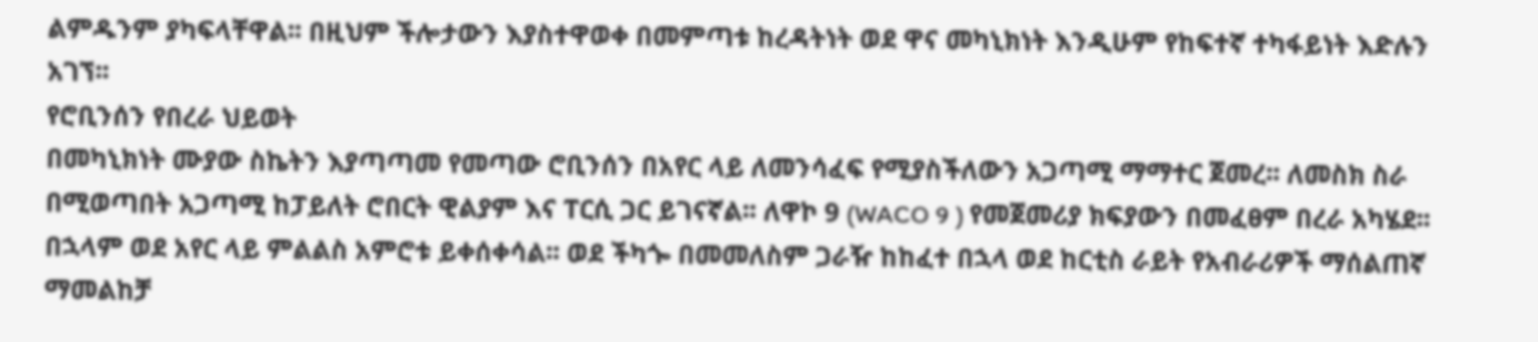ልምዱንም ያካፍላቸዋል፡፡ በዚህም ችሎታውን እያስተዋወቀ በመምጣቱ ከረዳትነት ወደ ዋና መካኒክነት እንዲሁም የከፍተኛ ተካፋይነት እድሉን አገኘ፡፡
የሮቢንሰን የበረራ ህይወት
በመካኒክነት ሙያው ስኬትን እያጣጣመ የመጣው ሮቢንሰን በአየር ላይ ለመንሳፈፍ የሚያስችለውን አጋጣሚ ማማተር ጀመረ፡፡ ለመስክ ስራ በሚወጣበት አጋጣሚ ከፓይለት ሮበርት ዊልያም እና ፐርሲ ጋር ይገናኛል፡፡ ለዋኮ 9 (WACO 9 ) የመጀመሪያ ክፍያውን በመፈፀም በረራ አካሄደ፡፡ በኋላም ወደ አየር ላይ ምልልስ አምሮቱ ይቀሰቀሳል፡፡ ወደ ችካጐ በመመለስም ጋራዥ ከከፈተ በኋላ ወደ ከርቲስ ራይት የአብራሪዎች ማሰልጠኛ ማመልከቻ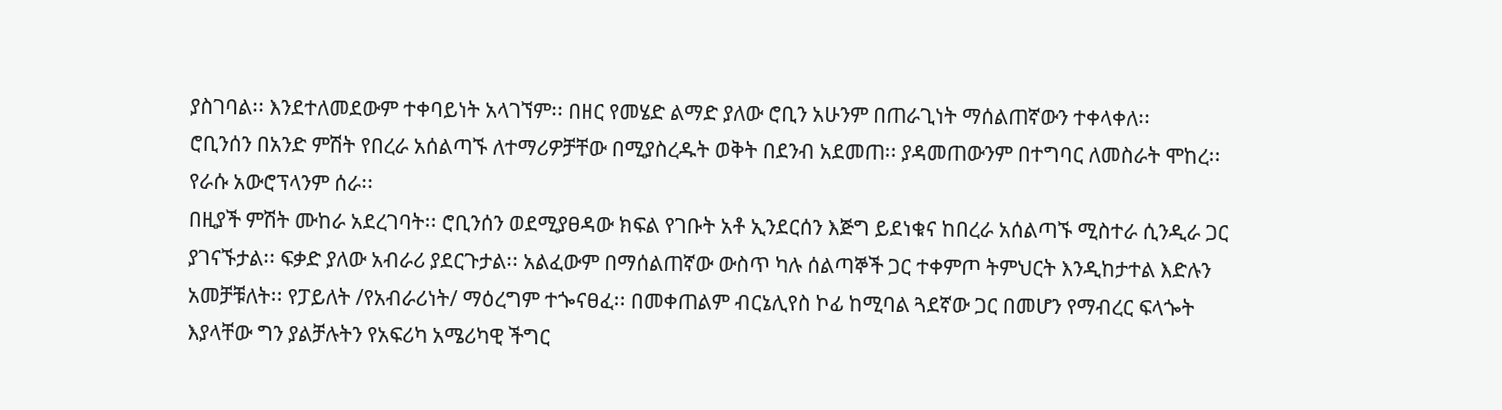ያስገባል፡፡ እንደተለመደውም ተቀባይነት አላገኘም፡፡ በዘር የመሄድ ልማድ ያለው ሮቢን አሁንም በጠራጊነት ማሰልጠኛውን ተቀላቀለ፡፡
ሮቢንሰን በአንድ ምሽት የበረራ አሰልጣኙ ለተማሪዎቻቸው በሚያስረዱት ወቅት በደንብ አደመጠ፡፡ ያዳመጠውንም በተግባር ለመስራት ሞከረ፡፡ የራሱ አውሮፕላንም ሰራ፡፡
በዚያች ምሽት ሙከራ አደረገባት፡፡ ሮቢንሰን ወደሚያፀዳው ክፍል የገቡት አቶ ኢንደርሰን እጅግ ይደነቁና ከበረራ አሰልጣኙ ሚስተራ ሲንዲራ ጋር ያገናኙታል፡፡ ፍቃድ ያለው አብራሪ ያደርጉታል፡፡ አልፈውም በማሰልጠኛው ውስጥ ካሉ ሰልጣኞች ጋር ተቀምጦ ትምህርት እንዲከታተል እድሉን አመቻቹለት፡፡ የፓይለት /የአብራሪነት/ ማዕረግም ተጐናፀፈ፡፡ በመቀጠልም ብርኔሊየስ ኮፊ ከሚባል ጓደኛው ጋር በመሆን የማብረር ፍላጐት እያላቸው ግን ያልቻሉትን የአፍሪካ አሜሪካዊ ችግር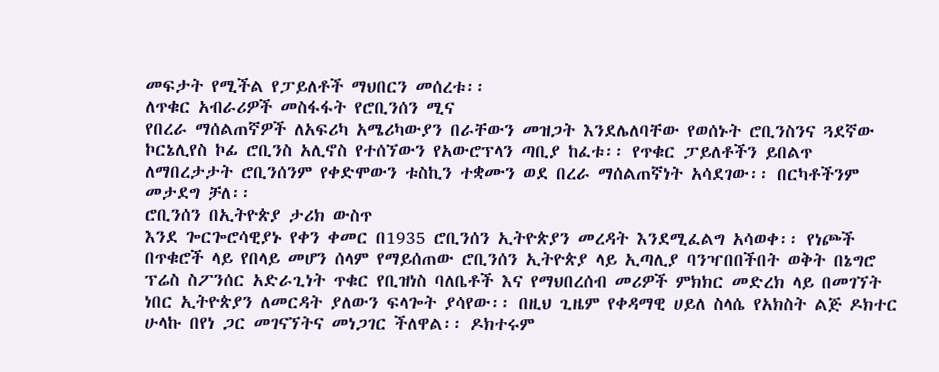መፍታት የሚችል የፓይለቶች ማህበርን መሰረቱ፡፡
ለጥቁር አብራሪዎች መስፋፋት የሮቢንሰን ሚና
የበረራ ማሰልጠኛዎች ለአፍሪካ አሜሪካውያን በራቸውን መዝጋት እንደሌለባቸው የወሰኑት ሮቢንስንና ጓደኛው ኮርኔሊየስ ኮፊ ሮቢንስ አሊኖስ የተሰኘውን የአውሮፕላን ጣቢያ ከፈቱ፡፡ የጥቁር ፓይለቶችን ይበልጥ ለማበረታታት ሮቢንሰንም የቀድሞውን ቱስኪን ተቋሙን ወደ በረራ ማሰልጠኛነት አሳደገው፡፡ በርካቶችንም መታደግ ቻለ፡፡
ሮቢንሰን በኢትዮጵያ ታሪክ ውስጥ
እንደ ጐርጐሮሳዊያኑ የቀን ቀመር በ1935 ሮቢንሰን ኢትዮጵያን መረዳት እንደሚፈልግ አሳወቀ፡፡ የነጮች በጥቁሮች ላይ የበላይ መሆን ሰላም የማይሰጠው ሮቢንሰን ኢትዮጵያ ላይ ኢጣሊያ ባንዣበበችበት ወቅት በኔግሮ ፕሬስ ስፖንሰር አድራጊነት ጥቁር የቢዝነስ ባለቤቶች እና የማህበረሰብ መሪዎች ምክክር መድረክ ላይ በመገኘት ነበር ኢትዮጵያን ለመርዳት ያለውን ፍላጐት ያሳየው፡፡ በዚህ ጊዜም የቀዳማዊ ሀይለ ስላሴ የአክስት ልጅ ዶክተር ሁላኩ በየነ ጋር መገናኘትና መነጋገር ችለዋል፡፡ ዶክተሩም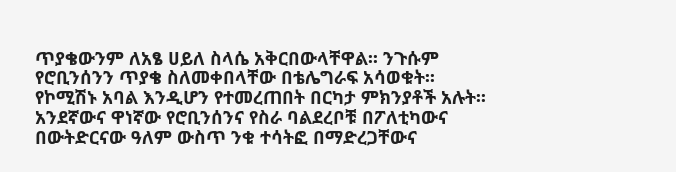ጥያቄውንም ለአፄ ሀይለ ስላሴ አቅርበውላቸዋል፡፡ ንጉሱም የሮቢንሰንን ጥያቄ ስለመቀበላቸው በቴሌግራፍ አሳወቁት፡፡
የኮሚሽኑ አባል እንዲሆን የተመረጠበት በርካታ ምክንያቶች አሉት፡፡ አንደኛውና ዋነኛው የሮቢንሰንና የስራ ባልደረቦቹ በፖለቲካውና በውትድርናው ዓለም ውስጥ ንቁ ተሳትፎ በማድረጋቸውና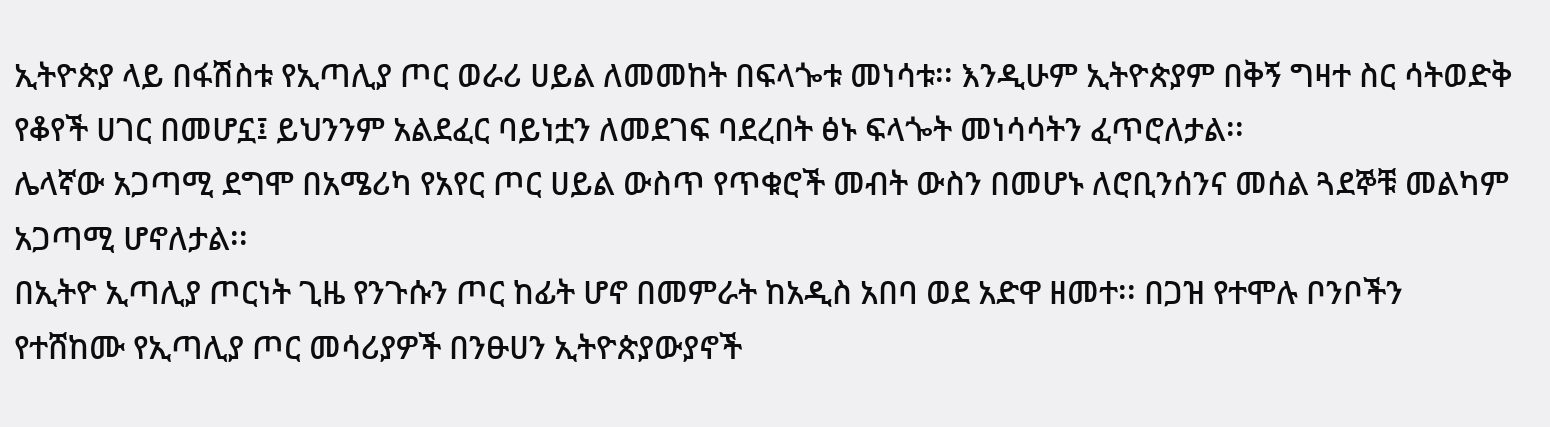ኢትዮጵያ ላይ በፋሽስቱ የኢጣሊያ ጦር ወራሪ ሀይል ለመመከት በፍላጐቱ መነሳቱ፡፡ እንዲሁም ኢትዮጵያም በቅኝ ግዛተ ስር ሳትወድቅ የቆየች ሀገር በመሆኗ፤ ይህንንም አልደፈር ባይነቷን ለመደገፍ ባደረበት ፅኑ ፍላጐት መነሳሳትን ፈጥሮለታል፡፡
ሌላኛው አጋጣሚ ደግሞ በአሜሪካ የአየር ጦር ሀይል ውስጥ የጥቁሮች መብት ውስን በመሆኑ ለሮቢንሰንና መሰል ጓደኞቹ መልካም አጋጣሚ ሆኖለታል፡፡
በኢትዮ ኢጣሊያ ጦርነት ጊዜ የንጉሱን ጦር ከፊት ሆኖ በመምራት ከአዲስ አበባ ወደ አድዋ ዘመተ፡፡ በጋዝ የተሞሉ ቦንቦችን የተሸከሙ የኢጣሊያ ጦር መሳሪያዎች በንፁሀን ኢትዮጵያውያኖች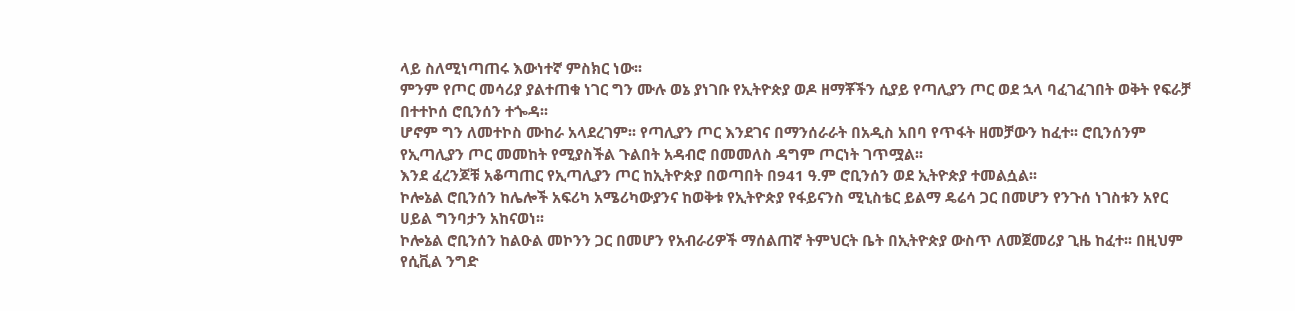ላይ ስለሚነጣጠሩ እውነተኛ ምስክር ነው፡፡
ምንም የጦር መሳሪያ ያልተጠቁ ነገር ግን ሙሉ ወኔ ያነገቡ የኢትዮጵያ ወዶ ዘማቾችን ሲያይ የጣሊያን ጦር ወደ ኋላ ባፈገፈገበት ወቅት የፍራቻ በተተኮሰ ሮቢንሰን ተጐዳ፡፡
ሆኖም ግን ለመተኮስ ሙከራ አላደረገም፡፡ የጣሊያን ጦር እንደገና በማንሰራራት በአዲስ አበባ የጥፋት ዘመቻውን ከፈተ፡፡ ሮቢንሰንም የኢጣሊያን ጦር መመከት የሚያስችል ጉልበት አዳብሮ በመመለስ ዳግም ጦርነት ገጥሟል፡፡
እንደ ፈረንጆቹ አቆጣጠር የኢጣሊያን ጦር ከኢትዮጵያ በወጣበት በ941 ዓ.ም ሮቢንሰን ወደ ኢትዮጵያ ተመልሷል፡፡
ኮሎኔል ሮቢንሰን ከሌሎች አፍሪካ አሜሪካውያንና ከወቅቱ የኢትዮጵያ የፋይናንስ ሚኒስቴር ይልማ ዴሬሳ ጋር በመሆን የንጉሰ ነገስቱን አየር ሀይል ግንባታን አከናወነ፡፡
ኮሎኔል ሮቢንሰን ከልዑል መኮንን ጋር በመሆን የአብራሪዎች ማሰልጠኛ ትምህርት ቤት በኢትዮጵያ ውስጥ ለመጀመሪያ ጊዜ ከፈተ፡፡ በዚህም የሲቪል ንግድ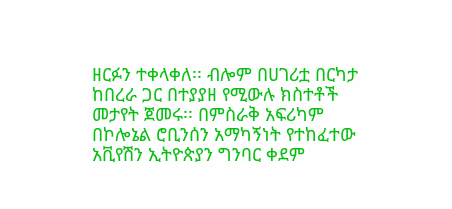ዘርፉን ተቀላቀለ፡፡ ብሎም በሀገሪቷ በርካታ ከበረራ ጋር በተያያዘ የሚውሉ ክስተቶች መታየት ጀመሩ፡፡ በምስራቅ አፍሪካም በኮሎኔል ሮቢንሰን አማካኝነት የተከፈተው አቪየሽን ኢትዮጵያን ግንባር ቀደም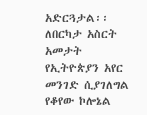አድርጓታል፡፡
ለበርካታ አስርት አመታት የኢትዮጵያን አየር መንገድ ሲያገለግል የቆየው ኮሎኔል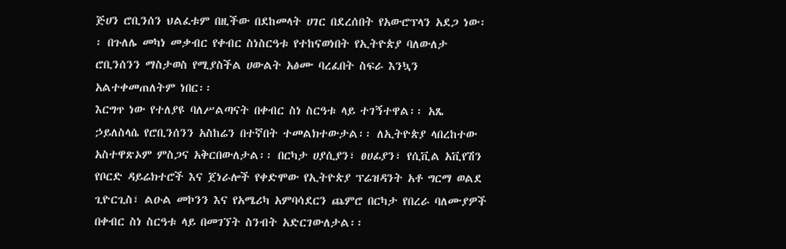ጅሀን ሮቢንሰን ህልፈቱም በዚችው በደከመላት ሀገር በደረሰበት የአውሮፕላን አደጋ ነው፡፡ በጉለሌ መካነ መቃብር የቀብር ስነስርዓቱ የተከናወነበት የኢትዮጵያ ባለውለታ ሮቢንሰንን ማስታወስ የሚያስችል ሀውልት አፅሙ ባረፈበት ስፍራ እንኳን አልተቀመጠለትም ነበር፡፡
እርግጥ ነው የተለያዩ ባለሥልጣናት በቀብር ስነ ስርዓቱ ላይ ተገኝተዋል፡፡ አጼ ኃይለስላሴ የሮቢንሰንን አስከሬን በተኛበት ተመልክተውታል፡፡ ለኢትዮጵያ ላበረከተው አስተዋጽኦም ምስጋና አቅርበውለታል፡፡ በርካታ ሀያሲያን፣ ፀሀፊያን፣ የሲቪል አቪየሽን የቦርድ ዳይሬክተሮች እና ጀነራሎች የቀድሞው የኢትዮጵያ ፕሬዝዳንት አቶ ግርማ ወልደ ጊዮርጊስ፣ ልዑል መኮንን እና የአሜሪካ አምባሳደርን ጨምሮ በርካታ የበረራ ባለሙያዎች በቀብር ስነ ስርዓቱ ላይ በመገኘት ስንብት አድርገውለታል፡፡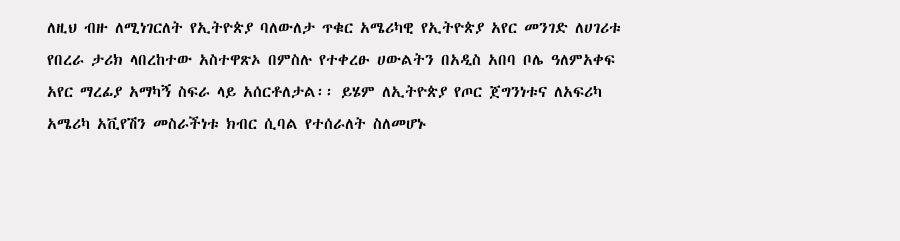ለዚህ ብዙ ለሚነገርለት የኢትዮጵያ ባለውለታ ጥቁር አሜሪካዊ የኢትዮጵያ አየር መንገድ ለሀገሪቱ የበረራ ታሪክ ላበረከተው አስተዋጽኦ በምስሉ የተቀረፁ ሀውልትን በአዲስ አበባ ቦሌ ዓለምአቀፍ አየር ማረፊያ አማካኝ ስፍራ ላይ አሰርቶለታል፡፡ ይሄም ለኢትዮጵያ የጦር ጀግንነቱና ለአፍሪካ አሜሪካ አቪየሽን መስራችነቱ ክብር ሲባል የተሰራለት ስለመሆኑ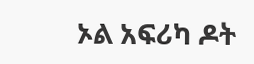ኦል አፍሪካ ዶት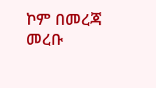ኮም በመረጃ መረቡ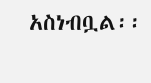አስነብቧል፡፡